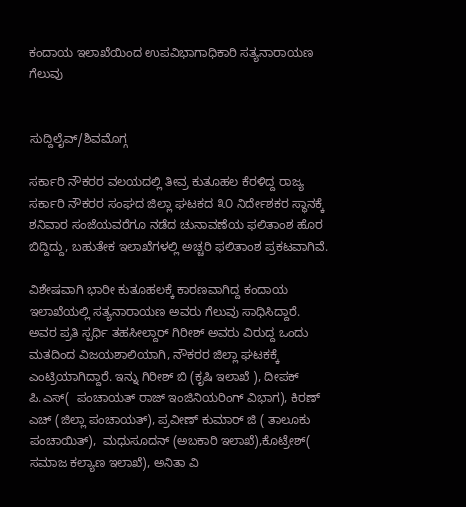ಕಂದಾಯ ಇಲಾಖೆಯಿಂದ ಉಪವಿಭಾಗಾಧಿಕಾರಿ ಸತ್ಯನಾರಾಯಣ ಗೆಲುವು


ಸುದ್ದಿಲೈವ್/ಶಿವಮೊಗ್ಗ

ಸರ್ಕಾರಿ ನೌಕರರ ವಲಯದಲ್ಲಿ ತೀವ್ರ ಕುತೂಹಲ ಕೆರಳಿದ್ದ ರಾಜ್ಯ ಸರ್ಕಾರಿ ನೌಕರರ ಸಂಘದ ಜಿಲ್ಲಾ ಘಟಕದ ೩೦ ನಿರ್ದೇಶಕರ ಸ್ಥಾನಕ್ಕೆ ಶನಿವಾರ ಸಂಜೆಯವರೆಗೂ ನಡೆದ ಚುನಾವಣೆಯ ಫಲಿತಾಂಶ ಹೊರ ಬಿದ್ದಿದ್ದು, ಬಹುತೇಕ ಇಲಾಖೆಗಳಲ್ಲಿ ಅಚ್ಚರಿ ಫಲಿತಾಂಶ ಪ್ರಕಟವಾಗಿವೆ.

ವಿಶೇಷವಾಗಿ ಭಾರೀ ಕುತೂಹಲಕ್ಕೆ ಕಾರಣವಾಗಿದ್ದ ಕಂದಾಯ ಇಲಾಖೆಯಲ್ಲಿ ಸತ್ಯನಾರಾಯಣ ಅವರು ಗೆಲುವು ಸಾಧಿಸಿದ್ದಾರೆ. ಅವರ ಪ್ರತಿ ಸ್ಪರ್ಧಿ ತಹಸೀಲ್ದಾರ್‌ ಗಿರೀಶ್‌ ಅವರು ವಿರುದ್ದ ಒಂದು ಮತದಿಂದ ವಿಜಯಶಾಲಿಯಾಗಿ, ನೌಕರರ ಜಿಲ್ಲಾ ಘಟಕಕ್ಕೆ ಎಂಟ್ರಿಯಾಗಿದ್ದಾರೆ. ಇನ್ನು ಗಿರೀಶ್ ಬಿ (ಕೃಷಿ ಇಲಾಖೆ ), ದೀಪಕ್ ಪಿ.ಎಸ್(  ಪಂಚಾಯತ್ ರಾಜ್ ಇಂಜಿನಿಯರಿಂಗ್ ವಿಭಾಗ), ಕಿರಣ್ ಎಚ್ (ಜಿಲ್ಲಾ ಪಂಚಾಯತ್), ಪ್ರವೀಣ್ ಕುಮಾರ್ ಜಿ ( ತಾಲೂಕು ಪಂಚಾಯಿತ್),  ಮಧುಸೂದನ್ (ಅಬಕಾರಿ ಇಲಾಖೆ),ಕೊಟ್ರೇಶ್( ಸಮಾಜ ಕಲ್ಯಾಣ ಇಲಾಖೆ), ಅನಿತಾ ವಿ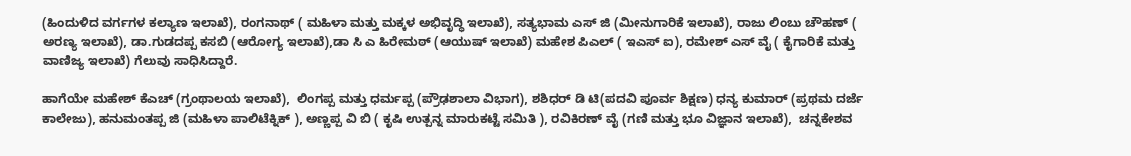(ಹಿಂದುಳಿದ ವರ್ಗಗಳ ಕಲ್ಯಾಣ ಇಲಾಖೆ), ರಂಗನಾಥ್ ( ಮಹಿಳಾ ಮತ್ತು ಮಕ್ಕಳ ಅಭಿವೃದ್ಧಿ ಇಲಾಖೆ), ಸತ್ಯಭಾಮ ಎಸ್ ಜಿ (ಮೀನುಗಾರಿಕೆ ಇಲಾಖೆ), ರಾಜು ಲಿಂಬು ಚೌಹಣ್‌ ( ಅರಣ್ಯ ಇಲಾಖೆ), ಡಾ.ಗುಡದಪ್ಪ ಕಸಬಿ (ಆರೋಗ್ಯ ಇಲಾಖೆ),ಡಾ ಸಿ ಎ ಹಿರೇಮಠ್ (ಆಯುಷ್ ಇಲಾಖೆ) ಮಹೇಶ ಪಿಎಲ್ ( ಇಎಸ್‌ ಐ), ರಮೇಶ್ ಎಸ್ ವೈ ( ಕೈಗಾರಿಕೆ ಮತ್ತು ವಾಣಿಜ್ಯ ಇಲಾಖೆ) ಗೆಲುವು ಸಾಧಿಸಿದ್ದಾರೆ.

ಹಾಗೆಯೇ ಮಹೇಶ್ ಕೆಎಚ್ (ಗ್ರಂಥಾಲಯ ಇಲಾಖೆ),  ಲಿಂಗಪ್ಪ ಮತ್ತು ಧರ್ಮಪ್ಪ (ಪ್ರೌಢಶಾಲಾ ವಿಭಾಗ), ಶಶಿಧರ್ ಡಿ ಟಿ(ಪದವಿ ಪೂರ್ವ ಶಿಕ್ಷಣ) ಧನ್ಯ ಕುಮಾರ್ (ಪ್ರಥಮ ದರ್ಜೆ ಕಾಲೇಜು), ಹನುಮಂತಪ್ಪ ಜಿ (ಮಹಿಳಾ ಪಾಲಿಟೆಕ್ನಿಕ್ ), ಅಣ್ಣಪ್ಪ ವಿ ಬಿ ( ಕೃಷಿ ಉತ್ಪನ್ನ ಮಾರುಕಟ್ಟೆ ಸಮಿತಿ ), ರವಿಕಿರಣ್ ವೈ (ಗಣಿ ಮತ್ತು ಭೂ ವಿಜ್ಞಾನ ಇಲಾಖೆ),  ಚನ್ನಕೇಶವ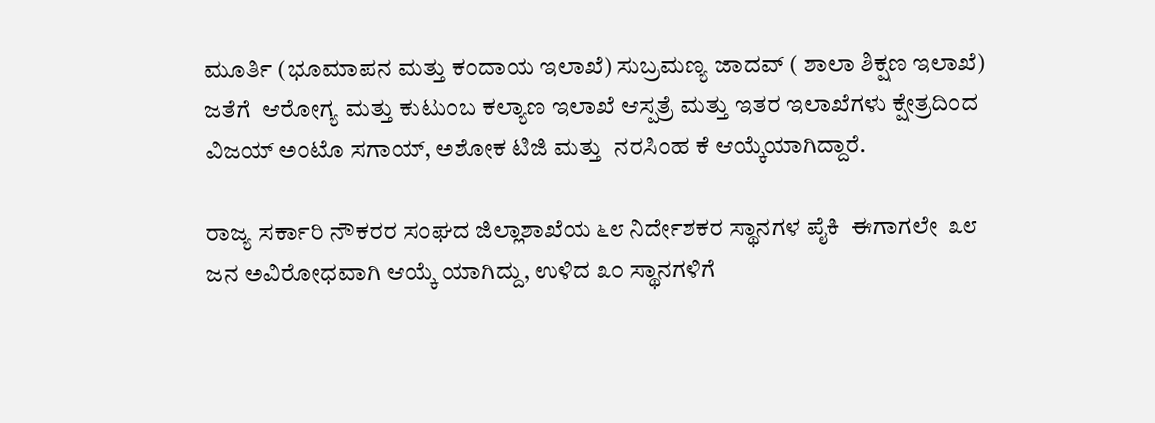ಮೂರ್ತಿ (ಭೂಮಾಪನ ಮತ್ತು ಕಂದಾಯ ಇಲಾಖೆ) ಸುಬ್ರಮಣ್ಯ ಜಾದವ್ ( ಶಾಲಾ ಶಿಕ್ಷಣ ಇಲಾಖೆ) ಜತೆಗೆ  ಆರೋಗ್ಯ ಮತ್ತು ಕುಟುಂಬ ಕಲ್ಯಾಣ ಇಲಾಖೆ ಆಸ್ಪತ್ರೆ ಮತ್ತು ಇತರ ಇಲಾಖೆಗಳು ಕ್ಷೇತ್ರದಿಂದ ವಿಜಯ್ ಅಂಟೊ ಸಗಾಯ್, ಅಶೋಕ ಟಿಜಿ ಮತ್ತು  ನರಸಿಂಹ ಕೆ ಆಯ್ಕೆಯಾಗಿದ್ದಾರೆ.

ರಾಜ್ಯ ಸರ್ಕಾರಿ‌ ನೌಕರರ ಸಂಘದ ಜಿಲ್ಲಾ‌ಶಾಖೆಯ ೬೮ ನಿರ್ದೇಶಕರ ಸ್ಥಾನಗಳ ಪೈಕಿ  ಈಗಾಗಲೇ‌  ೩೮ ಜನ ಅವಿರೋಧವಾಗಿ ಆಯ್ಕೆ ಯಾಗಿದ್ದು, ಉಳಿದ ೩೦ ಸ್ಥಾನಗಳಿಗೆ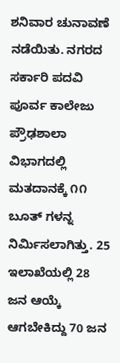ಶನಿವಾರ ಚುನಾವಣೆ ನಡೆಯಿತು. ನಗರದ ಸರ್ಕಾರಿ ಪದವಿ ಪೂರ್ವ ಕಾಲೇಜು ಪ್ರೌಢಶಾಲಾ ವಿಭಾಗದಲ್ಲಿ ಮತದಾನಕ್ಕೆ ೧೧ ಬೂತ್ ಗಳನ್ನ ನಿರ್ಮಿಸಲಾಗಿತ್ತು. 25 ಇಲಾಖೆಯಲ್ಲಿ 28 ಜನ ಆಯ್ಕೆ ಆಗಬೇಕಿದ್ದು 70 ಜನ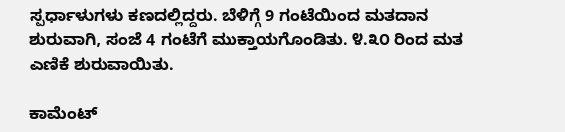ಸ್ಪರ್ಧಾಳುಗಳು ಕಣದಲ್ಲಿದ್ದರು. ಬೆಳಿಗ್ಗೆ 9 ಗಂಟೆಯಿಂದ ಮತದಾನ ಶುರುವಾಗಿ, ಸಂಜೆ 4 ಗಂಟೆಗೆ ಮುಕ್ತಾಯಗೊಂಡಿತು. ೪.೩೦ ರಿಂದ ಮತ ಎಣಿಕೆ ಶುರುವಾಯಿತು.

ಕಾಮೆಂಟ್‌‌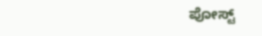ಪೋಸ್ಟ್‌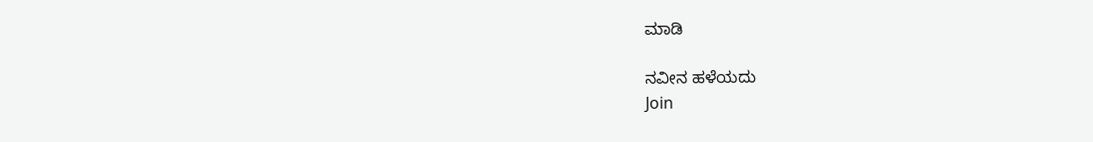ಮಾಡಿ

ನವೀನ ಹಳೆಯದು
Join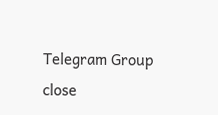Telegram Group
close